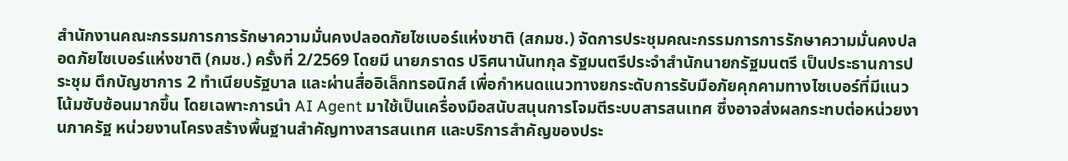สำนักงานคณะกรรมการการรักษาความมั่นคงปลอดภัยไซเบอร์แห่งชาติ (สกมช.) จัดการประชุมคณะกรรมการการรักษาความมั่นคงปลอดภัยไซเบอร์แห่งชาติ (กมช.) ครั้งที่ 2/2569 โดยมี นายภราดร ปริศนานันทกุล รัฐมนตรีประจำสำนักนายกรัฐมนตรี เป็นประธานการประชุม ตึกบัญชาการ 2 ทำเนียบรัฐบาล และผ่านสื่ออิเล็กทรอนิกส์ เพื่อกำหนดแนวทางยกระดับการรับมือภัยคุกคามทางไซเบอร์ที่มีแนวโน้มซับซ้อนมากขึ้น โดยเฉพาะการนำ AI Agent มาใช้เป็นเครื่องมือสนับสนุนการโจมตีระบบสารสนเทศ ซึ่งอาจส่งผลกระทบต่อหน่วยงานภาครัฐ หน่วยงานโครงสร้างพื้นฐานสำคัญทางสารสนเทศ และบริการสำคัญของประ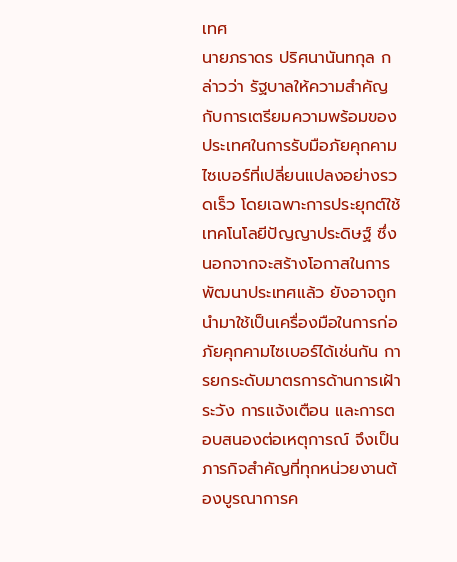เทศ
นายภราดร ปริศนานันทกุล กล่าวว่า รัฐบาลให้ความสำคัญกับการเตรียมความพร้อมของประเทศในการรับมือภัยคุกคามไซเบอร์ที่เปลี่ยนแปลงอย่างรวดเร็ว โดยเฉพาะการประยุกต์ใช้เทคโนโลยีปัญญาประดิษฐ์ ซึ่งนอกจากจะสร้างโอกาสในการพัฒนาประเทศแล้ว ยังอาจถูกนำมาใช้เป็นเครื่องมือในการก่อภัยคุกคามไซเบอร์ได้เช่นกัน การยกระดับมาตรการด้านการเฝ้าระวัง การแจ้งเตือน และการตอบสนองต่อเหตุการณ์ จึงเป็นภารกิจสำคัญที่ทุกหน่วยงานต้องบูรณาการค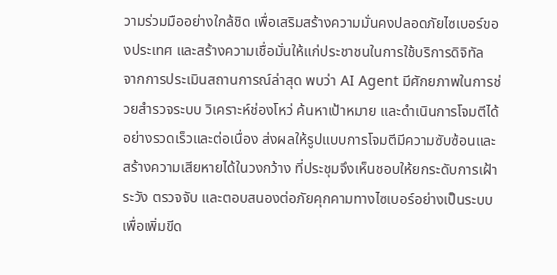วามร่วมมืออย่างใกล้ชิด เพื่อเสริมสร้างความมั่นคงปลอดภัยไซเบอร์ของประเทศ และสร้างความเชื่อมั่นให้แก่ประชาชนในการใช้บริการดิจิทัล
จากการประเมินสถานการณ์ล่าสุด พบว่า AI Agent มีศักยภาพในการช่วยสำรวจระบบ วิเคราะห์ช่องโหว่ ค้นหาเป้าหมาย และดำเนินการโจมตีได้อย่างรวดเร็วและต่อเนื่อง ส่งผลให้รูปแบบการโจมตีมีความซับซ้อนและสร้างความเสียหายได้ในวงกว้าง ที่ประชุมจึงเห็นชอบให้ยกระดับการเฝ้าระวัง ตรวจจับ และตอบสนองต่อภัยคุกคามทางไซเบอร์อย่างเป็นระบบ เพื่อเพิ่มขีด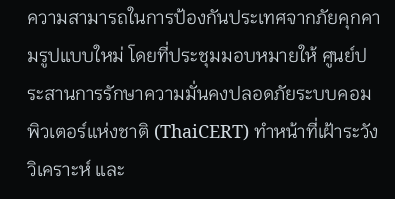ความสามารถในการป้องกันประเทศจากภัยคุกคามรูปแบบใหม่ โดยที่ประชุมมอบหมายให้ ศูนย์ประสานการรักษาความมั่นคงปลอดภัยระบบคอมพิวเตอร์แห่งชาติ (ThaiCERT) ทำหน้าที่เฝ้าระวัง วิเคราะห์ และ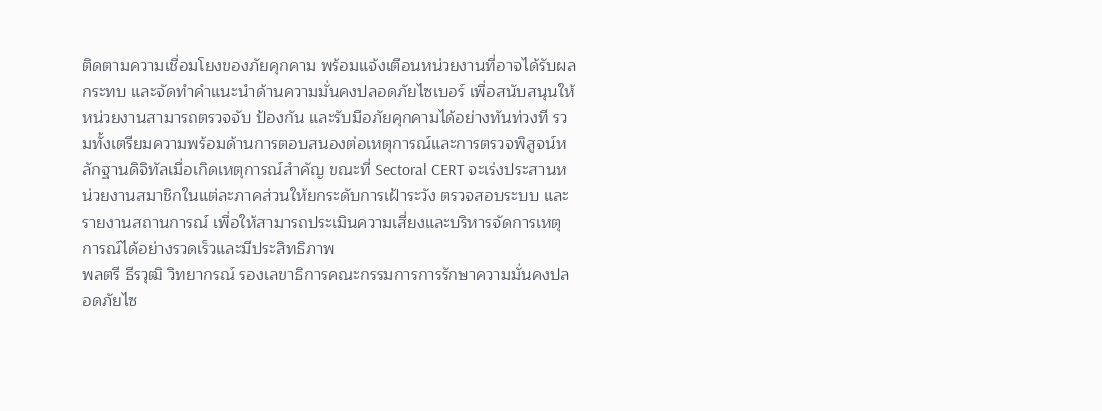ติดตามความเชื่อมโยงของภัยคุกคาม พร้อมแจ้งเตือนหน่วยงานที่อาจได้รับผลกระทบ และจัดทำคำแนะนำด้านความมั่นคงปลอดภัยไซเบอร์ เพื่อสนับสนุนให้หน่วยงานสามารถตรวจจับ ป้องกัน และรับมือภัยคุกคามได้อย่างทันท่วงที รวมทั้งเตรียมความพร้อมด้านการตอบสนองต่อเหตุการณ์และการตรวจพิสูจน์หลักฐานดิจิทัลเมื่อเกิดเหตุการณ์สำคัญ ขณะที่ Sectoral CERT จะเร่งประสานหน่วยงานสมาชิกในแต่ละภาคส่วนให้ยกระดับการเฝ้าระวัง ตรวจสอบระบบ และรายงานสถานการณ์ เพื่อให้สามารถประเมินความเสี่ยงและบริหารจัดการเหตุการณ์ได้อย่างรวดเร็วและมีประสิทธิภาพ
พลตรี ธีรวุฒิ วิทยากรณ์ รองเลขาธิการคณะกรรมการการรักษาความมั่นคงปลอดภัยไซ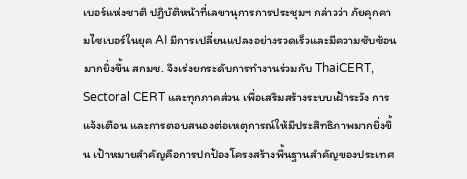เบอร์แห่งชาติ ปฏิบัติหน้าที่เลขานุการการประชุมฯ กล่าวว่า ภัยคุกคามไซเบอร์ในยุค AI มีการเปลี่ยนแปลงอย่างรวดเร็วและมีความซับซ้อนมากยิ่งขึ้น สกมช. จึงเร่งยกระดับการทำงานร่วมกับ ThaiCERT, Sectoral CERT และทุกภาคส่วน เพื่อเสริมสร้างระบบเฝ้าระวัง การแจ้งเตือน และการตอบสนองต่อเหตุการณ์ให้มีประสิทธิภาพมากยิ่งขึ้น เป้าหมายสำคัญคือการปกป้องโครงสร้างพื้นฐานสำคัญของประเทศ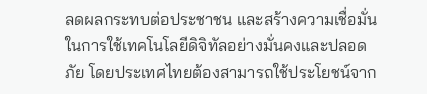ลดผลกระทบต่อประชาชน และสร้างความเชื่อมั่นในการใช้เทคโนโลยีดิจิทัลอย่างมั่นคงและปลอดภัย โดยประเทศไทยต้องสามารถใช้ประโยชน์จาก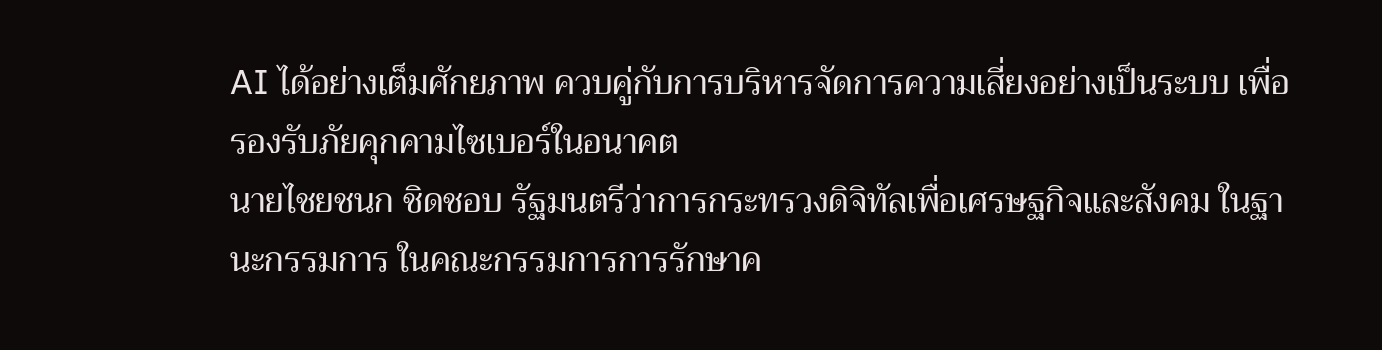AI ได้อย่างเต็มศักยภาพ ควบคู่กับการบริหารจัดการความเสี่ยงอย่างเป็นระบบ เพื่อรองรับภัยคุกคามไซเบอร์ในอนาคต
นายไชยชนก ชิดชอบ รัฐมนตรีว่าการกระทรวงดิจิทัลเพื่อเศรษฐกิจและสังคม ในฐานะกรรมการ ในคณะกรรมการการรักษาค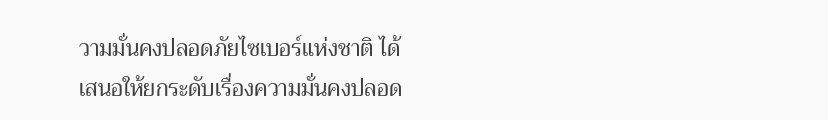วามมั่นคงปลอดภัยไซเบอร์แห่งชาติ ได้เสนอให้ยกระดับเรื่องความมั่นคงปลอด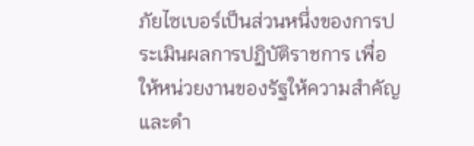ภัยไซเบอร์เป็นส่วนหนึ่งของการประเมินผลการปฏิบัติราชการ เพื่อให้หน่วยงานของรัฐให้ความสำคัญและดำ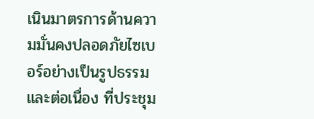เนินมาตรการด้านความมั่นคงปลอดภัยไซเบอร์อย่างเป็นรูปธรรมและต่อเนื่อง ที่ประชุม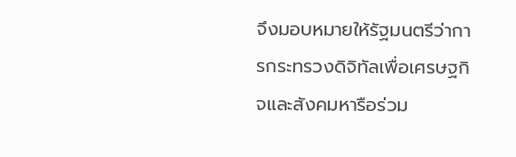จึงมอบหมายให้รัฐมนตรีว่าการกระทรวงดิจิทัลเพื่อเศรษฐกิจและสังคมหารือร่วม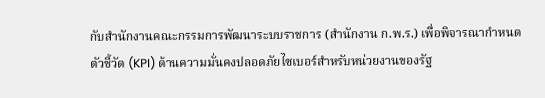กับสำนักงานคณะกรรมการพัฒนาระบบราชการ (สำนักงาน ก.พ.ร.) เพื่อพิจารณากำหนดตัวชี้วัด (KPI) ด้านความมั่นคงปลอดภัยไซเบอร์สำหรับหน่วยงานของรัฐ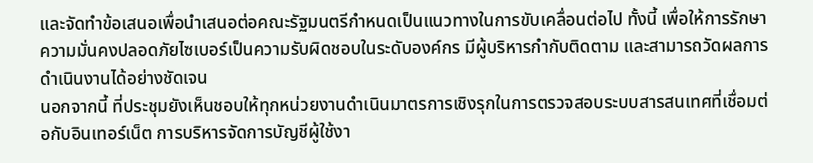และจัดทำข้อเสนอเพื่อนำเสนอต่อคณะรัฐมนตรีกำหนดเป็นแนวทางในการขับเคลื่อนต่อไป ทั้งนี้ เพื่อให้การรักษาความมั่นคงปลอดภัยไซเบอร์เป็นความรับผิดชอบในระดับองค์กร มีผู้บริหารกำกับติดตาม และสามารถวัดผลการดำเนินงานได้อย่างชัดเจน
นอกจากนี้ ที่ประชุมยังเห็นชอบให้ทุกหน่วยงานดำเนินมาตรการเชิงรุกในการตรวจสอบระบบสารสนเทศที่เชื่อมต่อกับอินเทอร์เน็ต การบริหารจัดการบัญชีผู้ใช้งา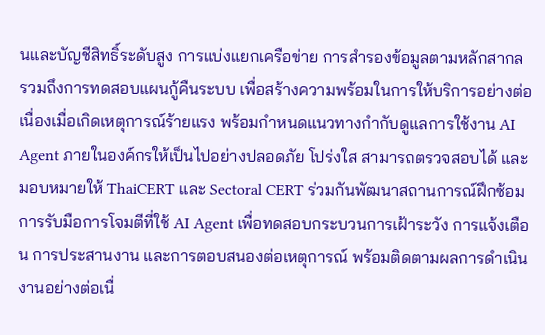นและบัญชีสิทธิ์ระดับสูง การแบ่งแยกเครือข่าย การสำรองข้อมูลตามหลักสากล รวมถึงการทดสอบแผนกู้คืนระบบ เพื่อสร้างความพร้อมในการให้บริการอย่างต่อเนื่องเมื่อเกิดเหตุการณ์ร้ายแรง พร้อมกำหนดแนวทางกำกับดูแลการใช้งาน AI Agent ภายในองค์กรให้เป็นไปอย่างปลอดภัย โปร่งใส สามารถตรวจสอบได้ และมอบหมายให้ ThaiCERT และ Sectoral CERT ร่วมกันพัฒนาสถานการณ์ฝึกซ้อมการรับมือการโจมตีที่ใช้ AI Agent เพื่อทดสอบกระบวนการเฝ้าระวัง การแจ้งเตือน การประสานงาน และการตอบสนองต่อเหตุการณ์ พร้อมติดตามผลการดำเนินงานอย่างต่อเนื่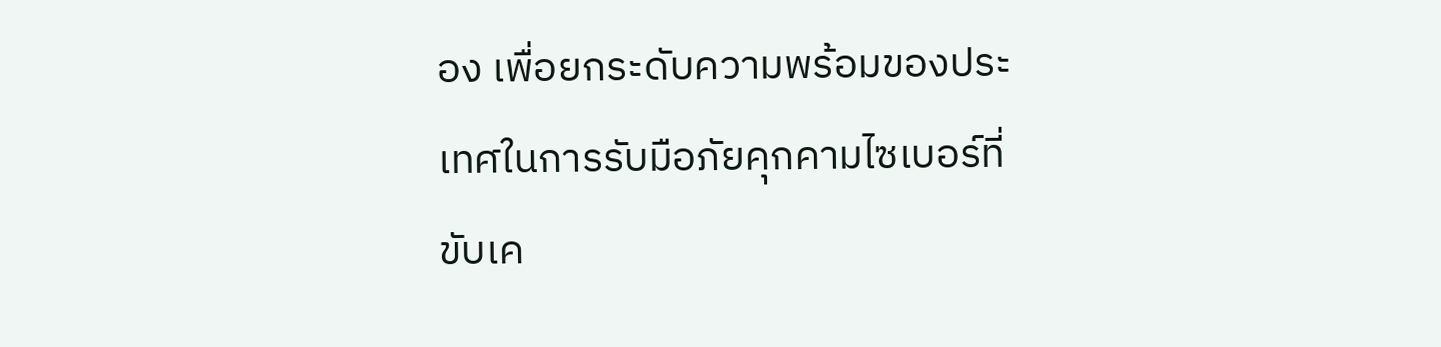อง เพื่อยกระดับความพร้อมของประเทศในการรับมือภัยคุกคามไซเบอร์ที่ขับเค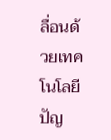ลื่อนด้วยเทคโนโลยีปัญ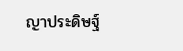ญาประดิษฐ์